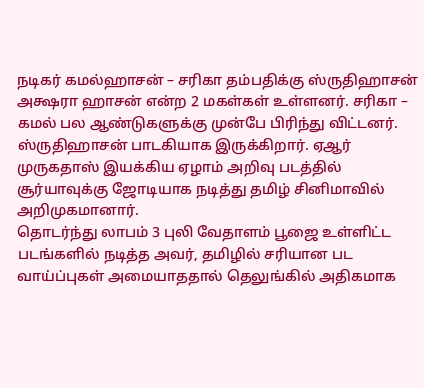நடிகர் கமல்ஹாசன் – சரிகா தம்பதிக்கு ஸ்ருதிஹாசன் அக்ஷரா ஹாசன் என்ற 2 மகள்கள் உள்ளனர். சரிகா – கமல் பல ஆண்டுகளுக்கு முன்பே பிரிந்து விட்டனர். ஸ்ருதிஹாசன் பாடகியாக இருக்கிறார். ஏஆர் முருகதாஸ் இயக்கிய ஏழாம் அறிவு படத்தில் சூர்யாவுக்கு ஜோடியாக நடித்து தமிழ் சினிமாவில் அறிமுகமானார்.
தொடர்ந்து லாபம் 3 புலி வேதாளம் பூஜை உள்ளிட்ட படங்களில் நடித்த அவர், தமிழில் சரியான பட வாய்ப்புகள் அமையாததால் தெலுங்கில் அதிகமாக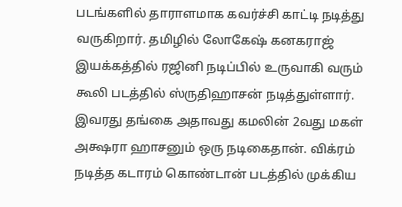படங்களில் தாராளமாக கவர்ச்சி காட்டி நடித்து வருகிறார். தமிழில் லோகேஷ் கனகராஜ் இயக்கத்தில் ரஜினி நடிப்பில் உருவாகி வரும் கூலி படத்தில் ஸ்ருதிஹாசன் நடித்துள்ளார்.
இவரது தங்கை அதாவது கமலின் 2வது மகள் அக்ஷரா ஹாசனும் ஒரு நடிகைதான். விக்ரம் நடித்த கடாரம் கொண்டான் படத்தில் முக்கிய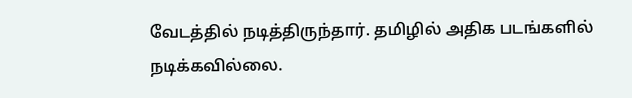வேடத்தில் நடித்திருந்தார். தமிழில் அதிக படங்களில் நடிக்கவில்லை.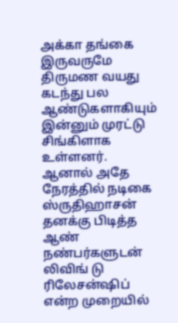அக்கா தங்கை இருவருமே திருமண வயது கடந்து பல ஆண்டுகளாகியும் இன்னும் முரட்டு சிங்கிளாக உள்ளனர்.
ஆனால் அதே நேரத்தில் நடிகை ஸ்ருதிஹாசன் தனக்கு பிடித்த ஆண் நண்பர்களுடன் லிவிங் டு ரிலேசன்ஷிப் என்ற முறையில்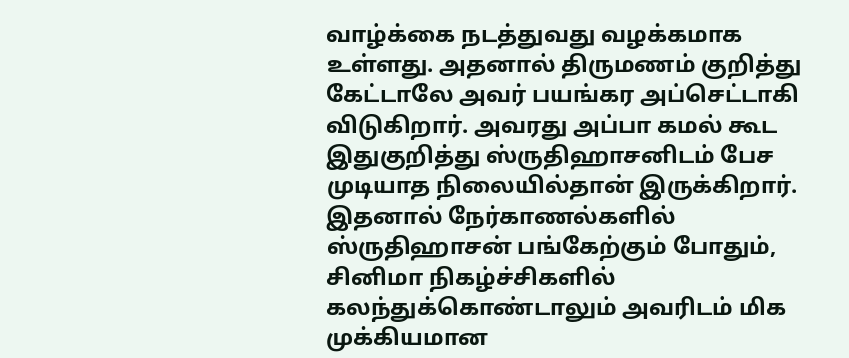வாழ்க்கை நடத்துவது வழக்கமாக உள்ளது. அதனால் திருமணம் குறித்து கேட்டாலே அவர் பயங்கர அப்செட்டாகி விடுகிறார். அவரது அப்பா கமல் கூட இதுகுறித்து ஸ்ருதிஹாசனிடம் பேச முடியாத நிலையில்தான் இருக்கிறார்.
இதனால் நேர்காணல்களில் ஸ்ருதிஹாசன் பங்கேற்கும் போதும், சினிமா நிகழ்ச்சிகளில் கலந்துக்கொண்டாலும் அவரிடம் மிக முக்கியமான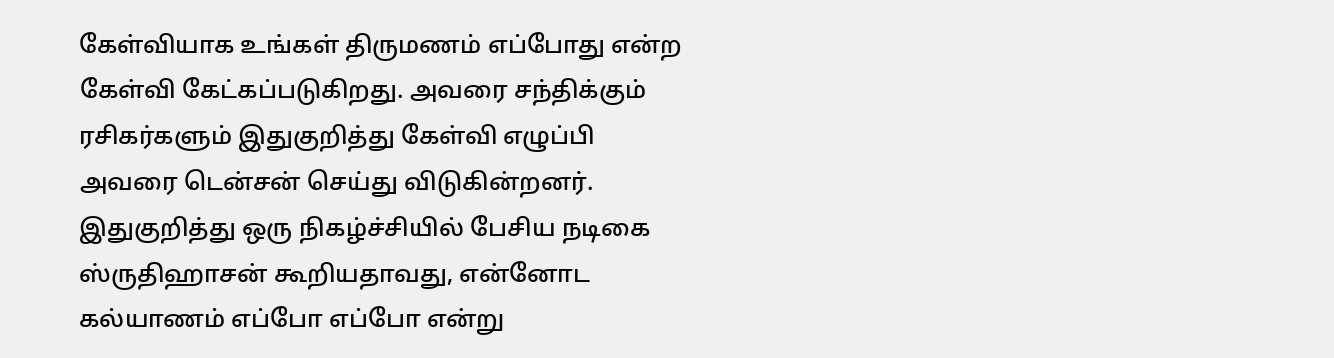கேள்வியாக உங்கள் திருமணம் எப்போது என்ற கேள்வி கேட்கப்படுகிறது. அவரை சந்திக்கும் ரசிகர்களும் இதுகுறித்து கேள்வி எழுப்பி அவரை டென்சன் செய்து விடுகின்றனர்.
இதுகுறித்து ஒரு நிகழ்ச்சியில் பேசிய நடிகை ஸ்ருதிஹாசன் கூறியதாவது, என்னோட கல்யாணம் எப்போ எப்போ என்று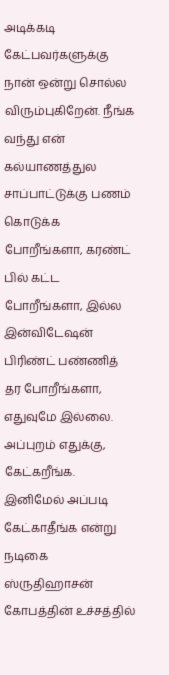அடிக்கடி கேட்பவர்களுக்கு நான் ஒன்று சொல்ல விரும்புகிறேன். நீங்க வந்து என் கல்யாணத்துல சாப்பாட்டுக்கு பணம் கொடுக்க போறீங்களா, கரண்ட் பில் கட்ட போறீங்களா, இல்ல இன்விடேஷன் பிரிண்ட் பண்ணித் தர போறீங்களா, எதுவுமே இல்லை. அப்புறம் எதுக்கு, கேட்கறீங்க. இனிமேல் அப்படி கேட்காதீங்க என்று நடிகை ஸ்ருதிஹாசன் கோபத்தின் உச்சத்தில்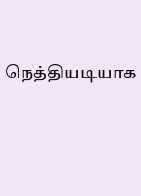நெத்தியடியாக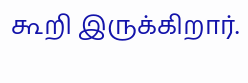கூறி இருக்கிறார்.